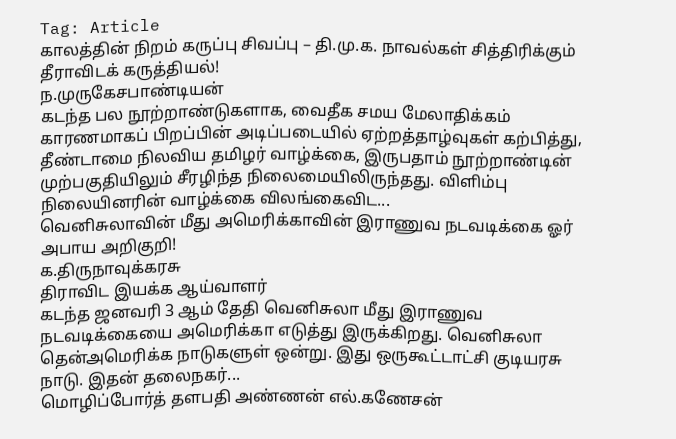Tag: Article
காலத்தின் நிறம் கருப்பு சிவப்பு – தி.மு.க. நாவல்கள் சித்திரிக்கும் தீராவிடக் கருத்தியல்!
ந.முருகேசபாண்டியன்
கடந்த பல நூற்றாண்டுகளாக, வைதீக சமய மேலாதிக்கம் காரணமாகப் பிறப்பின் அடிப்படையில் ஏற்றத்தாழ்வுகள் கற்பித்து, தீண்டாமை நிலவிய தமிழர் வாழ்க்கை, இருபதாம் நூற்றாண்டின் முற்பகுதியிலும் சீரழிந்த நிலைமையிலிருந்தது. விளிம்பு நிலையினரின் வாழ்க்கை விலங்கைவிட...
வெனிசுலாவின் மீது அமெரிக்காவின் இராணுவ நடவடிக்கை ஓர் அபாய அறிகுறி!
க.திருநாவுக்கரசு
திராவிட இயக்க ஆய்வாளர்
கடந்த ஜனவரி 3 ஆம் தேதி வெனிசுலா மீது இராணுவ நடவடிக்கையை அமெரிக்கா எடுத்து இருக்கிறது. வெனிசுலா தென்அமெரிக்க நாடுகளுள் ஒன்று. இது ஒருகூட்டாட்சி குடியரசு நாடு. இதன் தலைநகர்...
மொழிப்போர்த் தளபதி அண்ணன் எல்.கணேசன்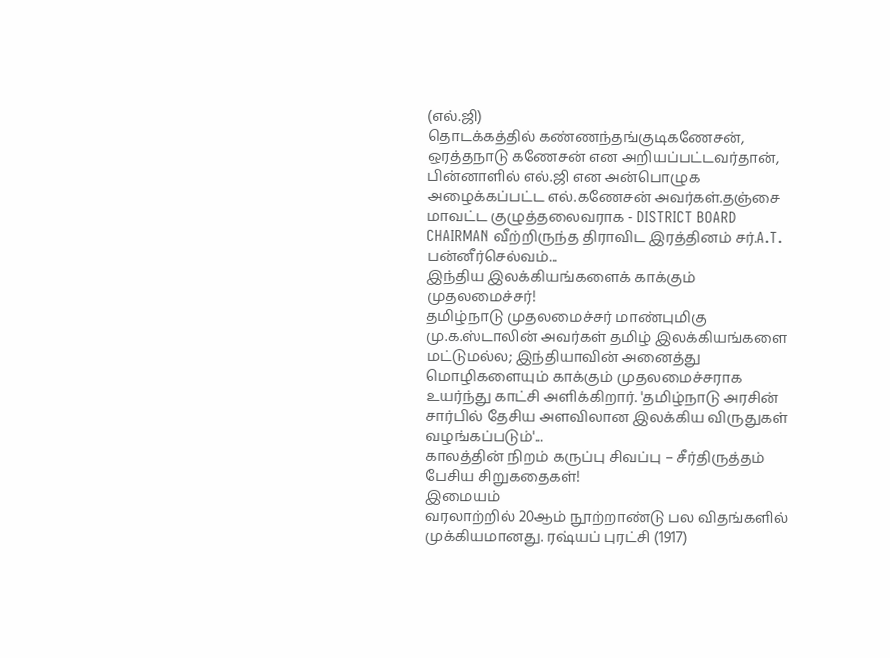(எல்.ஜி)
தொடக்கத்தில் கண்ணந்தங்குடிகணேசன், ஒரத்தநாடு கணேசன் என அறியப்பட்டவர்தான், பின்னாளில் எல்.ஜி என அன்பொழுக அழைக்கப்பட்ட எல்.கணேசன் அவர்கள்.தஞ்சை மாவட்ட குழுத்தலைவராக - DISTRICT BOARD CHAIRMAN வீற்றிருந்த திராவிட இரத்தினம் சர்.A.T. பன்னீர்செல்வம்...
இந்திய இலக்கியங்களைக் காக்கும் முதலமைச்சர்!
தமிழ்நாடு முதலமைச்சர் மாண்புமிகு மு.க.ஸ்டாலின் அவர்கள் தமிழ் இலக்கியங்களை மட்டுமல்ல; இந்தியாவின் அனைத்து மொழிகளையும் காக்கும் முதலமைச்சராக உயர்ந்து காட்சி அளிக்கிறார். 'தமிழ்நாடு அரசின் சார்பில் தேசிய அளவிலான இலக்கிய விருதுகள் வழங்கப்படும்'...
காலத்தின் நிறம் கருப்பு சிவப்பு – சீர்திருத்தம் பேசிய சிறுகதைகள்!
இமையம்
வரலாற்றில் 20ஆம் நூற்றாண்டு பல விதங்களில் முக்கியமானது. ரஷ்யப் புரட்சி (1917)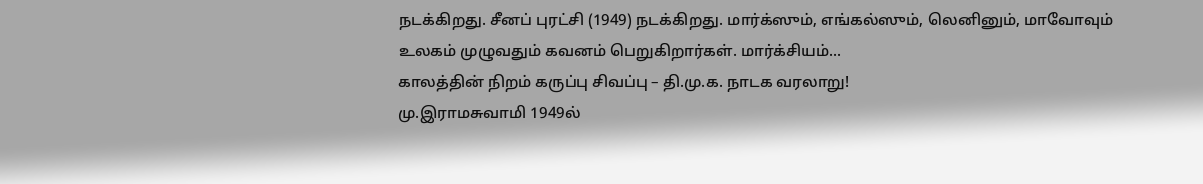நடக்கிறது. சீனப் புரட்சி (1949) நடக்கிறது. மார்க்ஸும், எங்கல்ஸும், லெனினும், மாவோவும் உலகம் முழுவதும் கவனம் பெறுகிறார்கள். மார்க்சியம்...
காலத்தின் நிறம் கருப்பு சிவப்பு – தி.மு.க. நாடக வரலாறு!
மு.இராமசுவாமி 1949ல்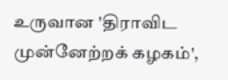உருவான 'திராவிட முன்னேற்றக் கழகம்',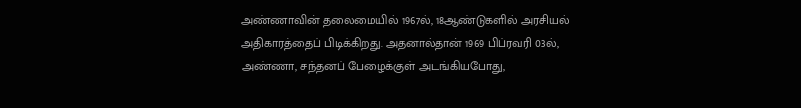அண்ணாவின் தலைமையில் 1967ல், 18ஆண்டுகளில் அரசியல் அதிகாரத்தைப் பிடிக்கிறது. அதனால்தான் 1969 பிப்ரவரி 03ல், அண்ணா, சந்தனப் பேழைக்குள் அடங்கியபோது,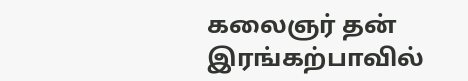கலைஞர் தன் இரங்கற்பாவில்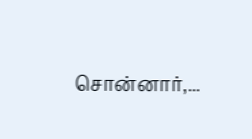சொன்னார்,...